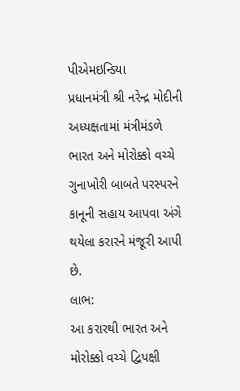પીએમઇન્ડિયા
પ્રધાનમંત્રી શ્રી નરેન્દ્ર મોદીની અધ્યક્ષતામાં મંત્રીમંડળે ભારત અને મોરોક્કો વચ્ચે ગુનાખોરી બાબતે પરસ્પરને કાનૂની સહાય આપવા અંગે થયેલા કરારને મંજૂરી આપી છે.
લાભ:
આ કરારથી ભારત અને મોરોક્કો વચ્ચે દ્વિપક્ષી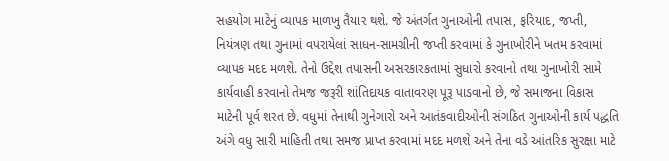સહયોગ માટેનું વ્યાપક માળખુ તૈયાર થશે. જે અંતર્ગત ગુનાઓની તપાસ, ફરિયાદ, જપ્તી, નિયંત્રણ તથા ગુનામાં વપરાયેલાં સાધન-સામગ્રીની જપ્તી કરવામાં કે ગુનાખોરીને ખતમ કરવામાં વ્યાપક મદદ મળશે. તેનો ઉદ્દેશ તપાસની અસરકારકતામાં સુધારો કરવાનો તથા ગુનાખોરી સામે કાર્યવાહી કરવાનો તેમજ જરૂરી શાંતિદાયક વાતાવરણ પૂરૂ પાડવાનો છે, જે સમાજના વિકાસ માટેની પૂર્વ શરત છે. વધુમાં તેનાથી ગુનેગારો અને આતંકવાદીઓની સંગઠિત ગુનાઓની કાર્ય પદ્ધતિ અંગે વધુ સારી માહિતી તથા સમજ પ્રાપ્ત કરવામાં મદદ મળશે અને તેના વડે આંતરિક સુરક્ષા માટે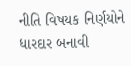નીતિ વિષયક નિર્ણયોને ધારદાર બનાવી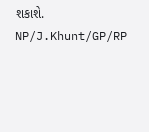શકાશે.
NP/J.Khunt/GP/RP